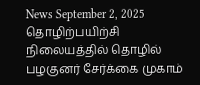News September 2, 2025
தொழிற்பயிற்சி நிலையத்தில் தொழில் பழகுனர் சேர்க்கை முகாம்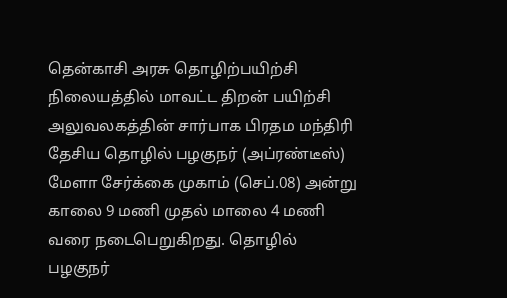தென்காசி அரசு தொழிற்பயிற்சி நிலையத்தில் மாவட்ட திறன் பயிற்சி அலுவலகத்தின் சார்பாக பிரதம மந்திரி தேசிய தொழில் பழகுநர் (அப்ரண்டீஸ்) மேளா சேர்க்கை முகாம் (செப்.08) அன்று காலை 9 மணி முதல் மாலை 4 மணி வரை நடைபெறுகிறது. தொழில் பழகுநர்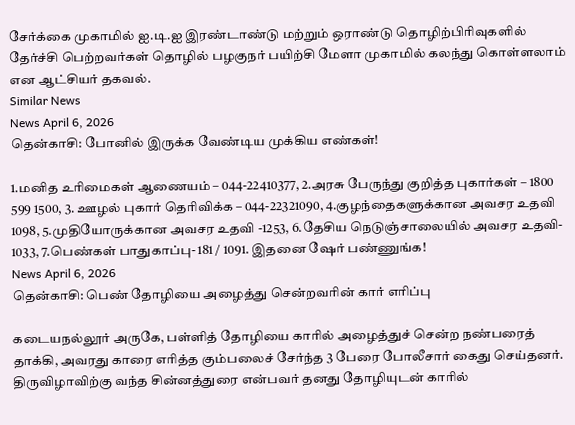சேர்க்கை முகாமில் ஐ.டி.ஐ இரண்டாண்டு மற்றும் ஒராண்டு தொழிற்பிரிவுகளில் தேர்ச்சி பெற்றவர்கள் தொழில் பழகுநர் பயிற்சி மேளா முகாமில் கலந்து கொள்ளலாம் என ஆட்சியர் தகவல்.
Similar News
News April 6, 2026
தென்காசி: போனில் இருக்க வேண்டிய முக்கிய எண்கள்!

1.மனித உரிமைகள் ஆணையம் – 044-22410377, 2.அரசு பேருந்து குறித்த புகார்கள் – 1800 599 1500, 3. ஊழல் புகார் தெரிவிக்க – 044-22321090, 4.குழந்தைகளுக்கான அவசர உதவி 1098, 5.முதியோருக்கான அவசர உதவி -1253, 6.தேசிய நெடுஞ்சாலையில் அவசர உதவி- 1033, 7.பெண்கள் பாதுகாப்பு- 181 / 1091. இதனை ஷேர் பண்ணுங்க!
News April 6, 2026
தென்காசி: பெண் தோழியை அழைத்து சென்றவரின் கார் எரிப்பு

கடையநல்லூர் அருகே, பள்ளித் தோழியை காரில் அழைத்துச் சென்ற நண்பரைத் தாக்கி, அவரது காரை எரித்த கும்பலைச் சேர்ந்த 3 பேரை போலீசார் கைது செய்தனர். திருவிழாவிற்கு வந்த சின்னத்துரை என்பவர் தனது தோழியுடன் காரில்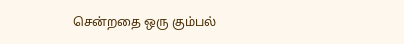சென்றதை ஒரு கும்பல்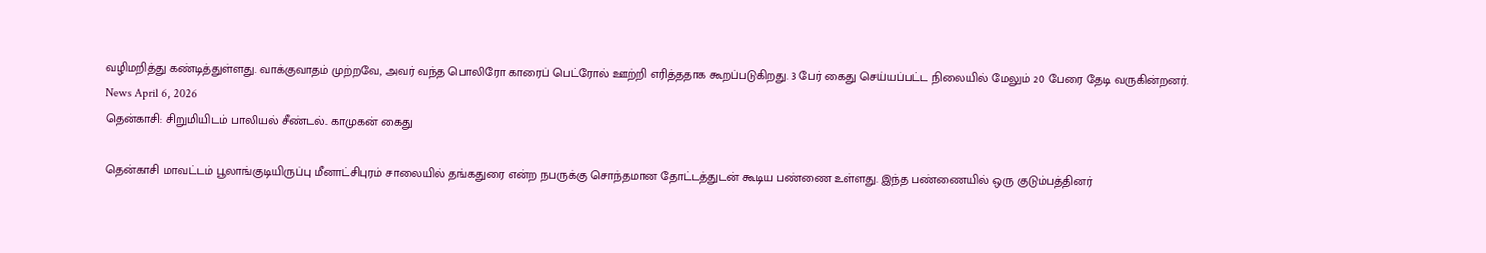வழிமறித்து கண்டித்துள்ளது. வாக்குவாதம் முற்றவே, அவர் வந்த பொலிரோ காரைப் பெட்ரோல் ஊற்றி எரித்ததாக கூறப்படுகிறது. 3 பேர் கைது செய்யப்பட்ட நிலையில் மேலும் 20 பேரை தேடி வருகின்றனர்.
News April 6, 2026
தென்காசி: சிறுமியிடம் பாலியல் சீண்டல்.. காமுகன் கைது

தென்காசி மாவட்டம் பூலாங்குடியிருப்பு மீனாட்சிபுரம் சாலையில் தங்கதுரை என்ற நபருக்கு சொந்தமான தோட்டத்துடன் கூடிய பண்ணை உள்ளது. இந்த பண்ணையில் ஒரு குடும்பத்தினர்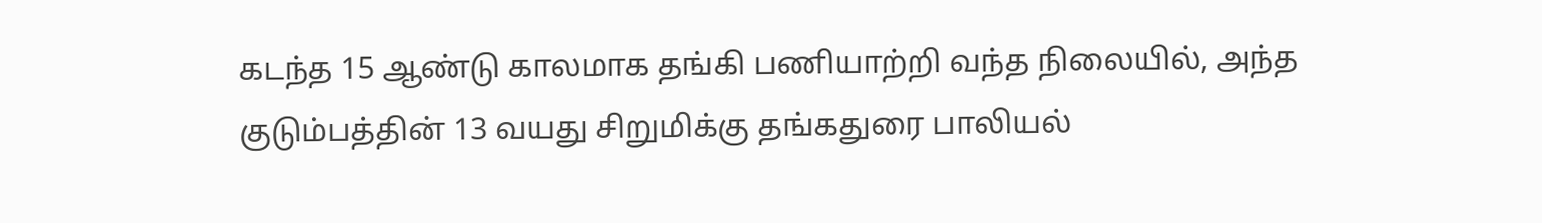கடந்த 15 ஆண்டு காலமாக தங்கி பணியாற்றி வந்த நிலையில், அந்த குடும்பத்தின் 13 வயது சிறுமிக்கு தங்கதுரை பாலியல்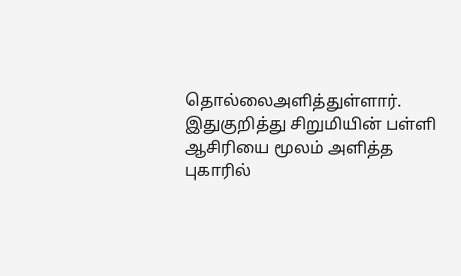தொல்லைஅளித்துள்ளார். இதுகுறித்து சிறுமியின் பள்ளி ஆசிரியை மூலம் அளித்த புகாரில்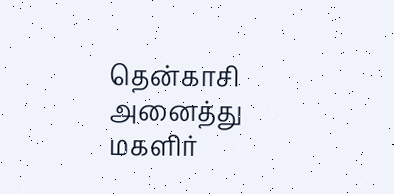தென்காசி அனைத்து மகளிர்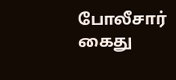போலீசார் கைது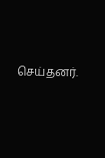செய்தனர்.